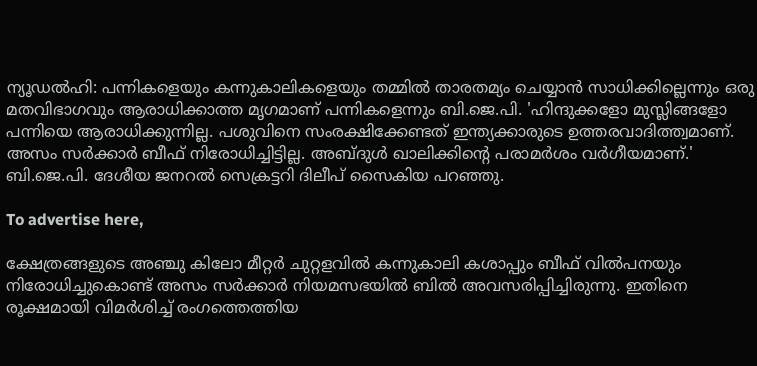ന്യൂഡല്‍ഹി: പന്നികളെയും കന്നുകാലികളെയും തമ്മില്‍ താരതമ്യം ചെയ്യാന്‍ സാധിക്കില്ലെന്നും ഒരു മതവിഭാഗവും ആരാധിക്കാത്ത മൃഗമാണ് പന്നികളെന്നും ബി.ജെ.പി. 'ഹിന്ദുക്കളോ മുസ്ലിങ്ങളോ പന്നിയെ ആരാധിക്കുന്നില്ല. പശുവിനെ സംരക്ഷിക്കേണ്ടത് ഇന്ത്യക്കാരുടെ ഉത്തരവാദിത്ത്വമാണ്. അസം സര്‍ക്കാര്‍ ബീഫ് നിരോധിച്ചിട്ടില്ല. അബ്ദുള്‍ ഖാലിക്കിന്റെ പരാമര്‍ശം വര്‍ഗീയമാണ്.' ബി.ജെ.പി. ദേശീയ ജനറല്‍ സെക്രട്ടറി ദിലീപ് സൈകിയ പറഞ്ഞു.

To advertise here,

ക്ഷേത്രങ്ങളുടെ അഞ്ചു കിലോ മീറ്റര്‍ ചുറ്റളവില്‍ കന്നുകാലി കശാപ്പും ബീഫ് വില്‍പനയും നിരോധിച്ചുകൊണ്ട് അസം സര്‍ക്കാര്‍ നിയമസഭയില്‍ ബില്‍ അവസരിപ്പിച്ചിരുന്നു. ഇതിനെ രൂക്ഷമായി വിമര്‍ശിച്ച് രംഗത്തെത്തിയ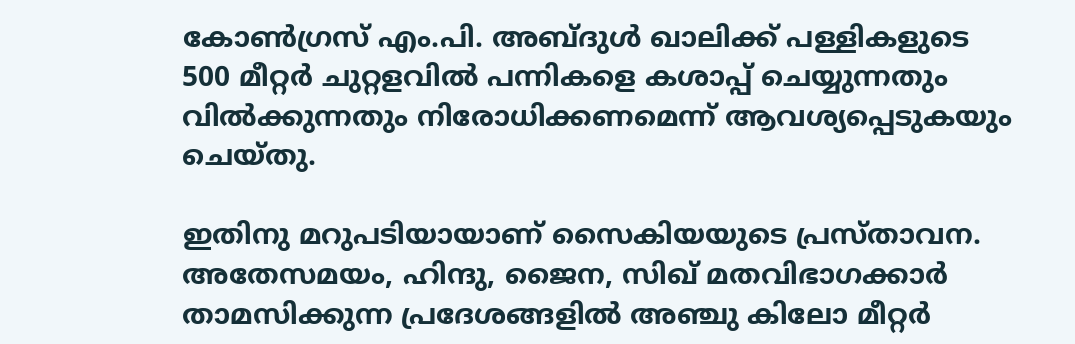കോണ്‍ഗ്രസ് എം.പി. അബ്ദുള്‍ ഖാലിക്ക് പള്ളികളുടെ 500 മീറ്റര്‍ ചുറ്റളവില്‍ പന്നികളെ കശാപ്പ് ചെയ്യുന്നതും വില്‍ക്കുന്നതും നിരോധിക്കണമെന്ന് ആവശ്യപ്പെടുകയും ചെയ്തു.

ഇതിനു മറുപടിയായാണ് സൈകിയയുടെ പ്രസ്താവന. അതേസമയം, ഹിന്ദു, ജൈന, സിഖ് മതവിഭാഗക്കാര്‍ താമസിക്കുന്ന പ്രദേശങ്ങളില്‍ അഞ്ചു കിലോ മീറ്റര്‍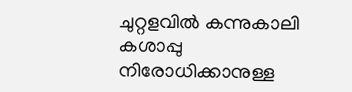ചുറ്റളവില്‍ കന്നുകാലി കശാപ്പു നിരോധിക്കാനുള്ള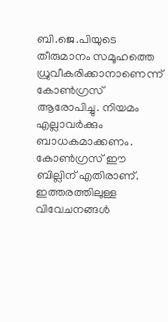ബി.ജെ.പിയുടെ തീരുമാനം സമൂഹത്തെ ധ്രുവീകരിക്കാനാണെന്ന് കോണ്‍ഗ്രസ് ആരോപിച്ചു. നിയമം എല്ലാവര്‍ക്കും ബാധകമാക്കണം. കോണ്‍ഗ്രസ് ഈ ബില്ലിന് എതിരാണ്. ഇത്തരത്തിലുള്ള വിവേചനങ്ങള്‍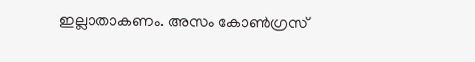ഇല്ലാതാകണം. അസം കോണ്‍ഗ്രസ്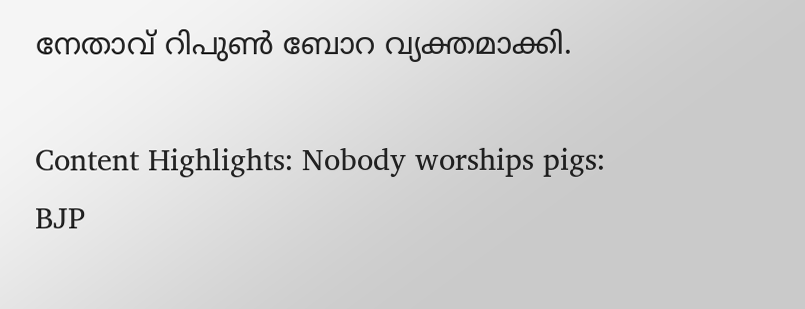നേതാവ്‌ റിപുണ്‍ ബോറ വ്യക്തമാക്കി.

Content Highlights: Nobody worships pigs: BJP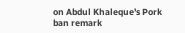on Abdul Khaleque's Pork ban remark